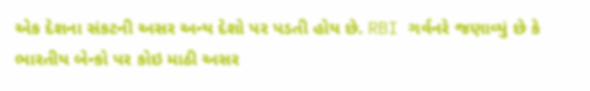એક દેશના સંકટની અસર અન્ય દેશો પર પડતી હોય છે. RBI ગર્વનરે જણાવ્યું છે કે ભારતીય બેન્કો પર કોઇ માઠી અસર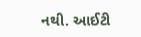નથી. આઈટી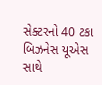સેક્ટરનો 40 ટકા બિઝનેસ યૂએસ સાથે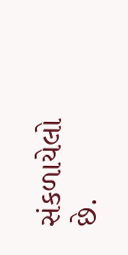સંકળાયેલો છે.